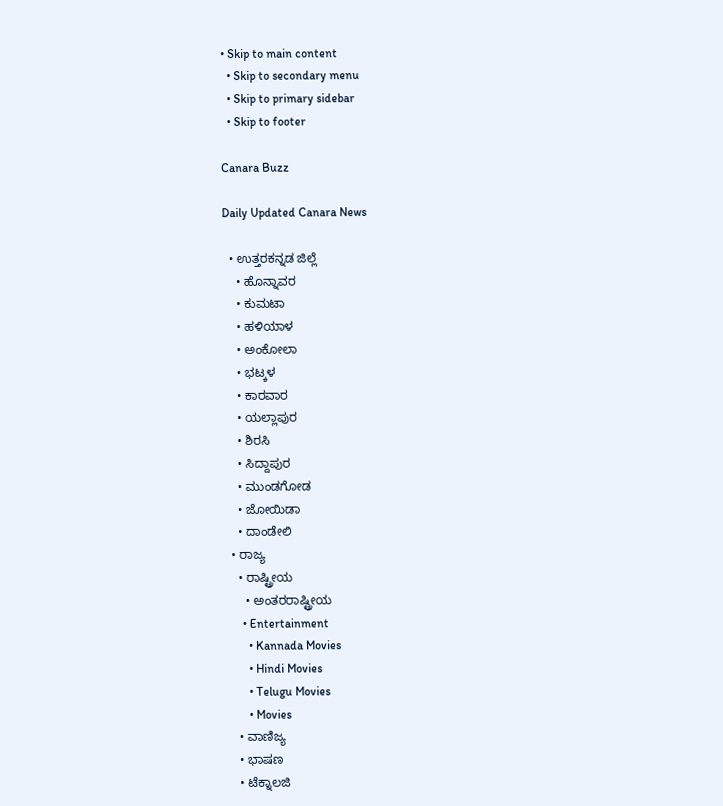• Skip to main content
  • Skip to secondary menu
  • Skip to primary sidebar
  • Skip to footer

Canara Buzz

Daily Updated Canara News

  • ಉತ್ತರಕನ್ನಡ ಜಿಲ್ಲೆ
    • ಹೊನ್ನಾವರ
    • ಕುಮಟಾ
    • ಹಳಿಯಾಳ
    • ಅಂಕೋಲಾ
    • ಭಟ್ಕಳ
    • ಕಾರವಾರ
    • ಯಲ್ಲಾಪುರ
    • ಶಿರಸಿ
    • ಸಿದ್ದಾಪುರ
    • ಮುಂಡಗೋಡ
    • ಜೋಯಿಡಾ
    • ದಾಂಡೇಲಿ
  • ರಾಜ್ಯ
    • ರಾಷ್ಟ್ರೀಯ
      • ಅಂತರರಾಷ್ಟ್ರೀಯ
      • Entertainment
        • Kannada Movies
        • Hindi Movies
        • Telugu Movies
        • Movies
    • ವಾಣಿಜ್ಯ
    • ಭಾಷಣ
    • ಟೆಕ್ನಾಲಜಿ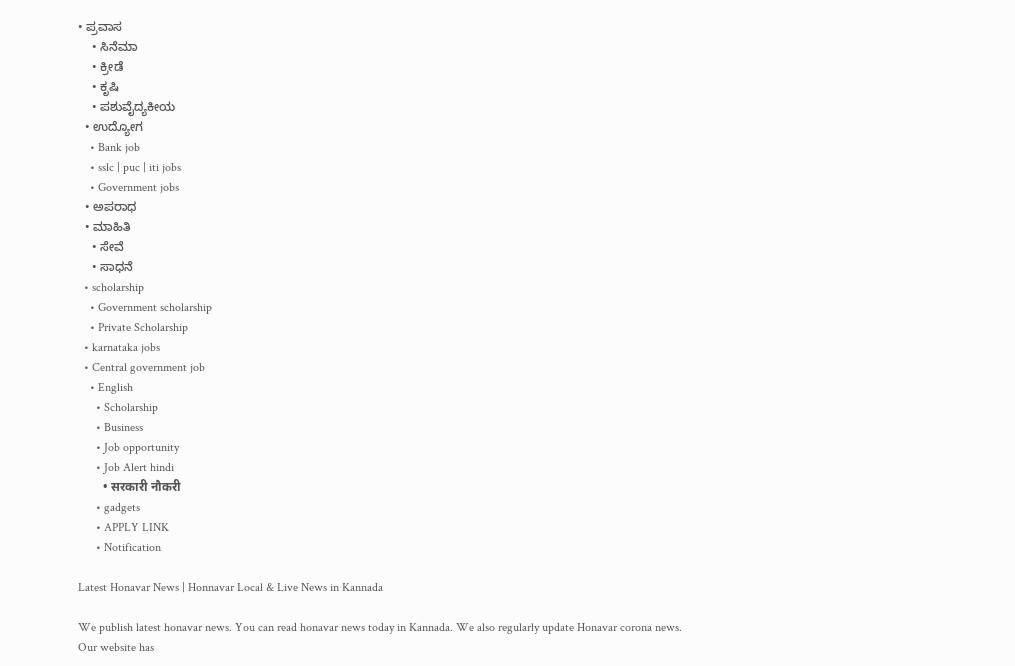• ಪ್ರವಾಸ
    • ಸಿನೆಮಾ
    • ಕ್ರೀಡೆ
    • ಕೃಷಿ
    • ಪಶುವೈದ್ಯಕೀಯ
  • ಉದ್ಯೋಗ
    • Bank job
    • sslc | puc | iti jobs
    • Government jobs
  • ಅಪರಾಧ
  • ಮಾಹಿತಿ
    • ಸೇವೆ
    • ಸಾಧನೆ
  • scholarship
    • Government scholarship
    • Private Scholarship
  • karnataka jobs
  • Central government job
    • English
      • Scholarship
      • Business
      • Job opportunity
      • Job Alert hindi
        • सरकारी नौकरी
      • gadgets
      • APPLY LINK
      • Notification

Latest Honavar News | Honnavar Local & Live News in Kannada

We publish latest honavar news. You can read honavar news today in Kannada. We also regularly update Honavar corona news.
Our website has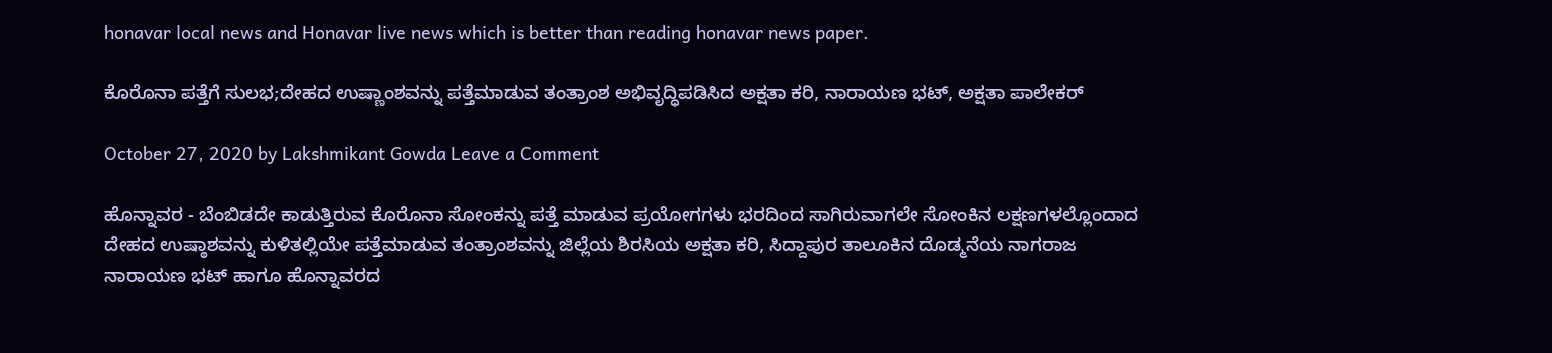honavar local news and Honavar live news which is better than reading honavar news paper.

ಕೊರೊನಾ ಪತ್ತೆಗೆ ಸುಲಭ;ದೇಹದ ಉಷ್ಣಾಂಶವನ್ನು ಪತ್ತೆಮಾಡುವ ತಂತ್ರಾಂಶ ಅಭಿವೃದ್ಧಿಪಡಿಸಿದ ಅಕ್ಷತಾ ಕರಿ, ನಾರಾಯಣ ಭಟ್, ಅಕ್ಷತಾ ಪಾಲೇಕರ್

October 27, 2020 by Lakshmikant Gowda Leave a Comment

ಹೊನ್ನಾವರ - ಬೆಂಬಿಡದೇ ಕಾಡುತ್ತಿರುವ ಕೊರೊನಾ ಸೋಂಕನ್ನು ಪತ್ತೆ ಮಾಡುವ ಪ್ರಯೋಗಗಳು ಭರದಿಂದ ಸಾಗಿರುವಾಗಲೇ ಸೋಂಕಿನ ಲಕ್ಷಣಗಳಲ್ಲೊಂದಾದ ದೇಹದ ಉಷ್ಠಾಶವನ್ನು ಕುಳಿತಲ್ಲಿಯೇ ಪತ್ತೆಮಾಡುವ ತಂತ್ರಾಂಶವನ್ನು ಜಿಲ್ಲೆಯ ಶಿರಸಿಯ ಅಕ್ಷತಾ ಕರಿ, ಸಿದ್ದಾಪುರ ತಾಲೂಕಿನ ದೊಡ್ಮನೆಯ ನಾಗರಾಜ ನಾರಾಯಣ ಭಟ್ ಹಾಗೂ ಹೊನ್ನಾವರದ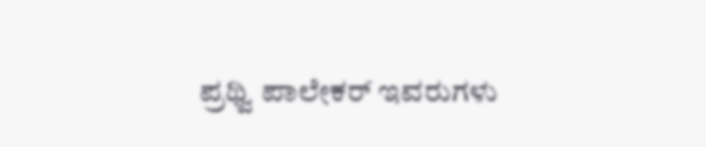ಪ್ರಥ್ವಿ ಪಾಲೇಕರ್ ಇವರುಗಳು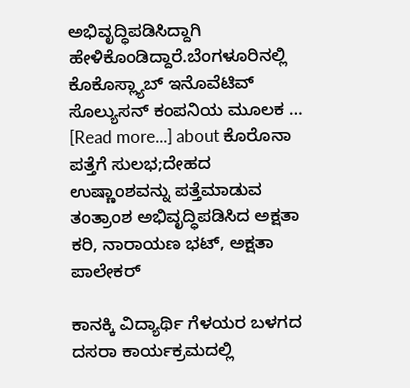ಅಭಿವೃದ್ಧಿಪಡಿಸಿದ್ದಾಗಿ ಹೇಳಿಕೊಂಡಿದ್ದಾರೆ.ಬೆಂಗಳೂರಿನಲ್ಲಿ ಕೊಕೊಸ್ಲ್ಯಾಬ್ ಇನೊವೆಟಿವ್ ಸೊಲ್ಯುಸನ್ ಕಂಪನಿಯ ಮೂಲಕ … [Read more...] about ಕೊರೊನಾ ಪತ್ತೆಗೆ ಸುಲಭ;ದೇಹದ ಉಷ್ಣಾಂಶವನ್ನು ಪತ್ತೆಮಾಡುವ ತಂತ್ರಾಂಶ ಅಭಿವೃದ್ಧಿಪಡಿಸಿದ ಅಕ್ಷತಾ ಕರಿ, ನಾರಾಯಣ ಭಟ್, ಅಕ್ಷತಾ ಪಾಲೇಕರ್

ಕಾನಕ್ಕಿ ವಿದ್ಯಾರ್ಥಿ ಗೆಳಯರ ಬಳಗದ ದಸರಾ ಕಾರ್ಯಕ್ರಮದಲ್ಲಿ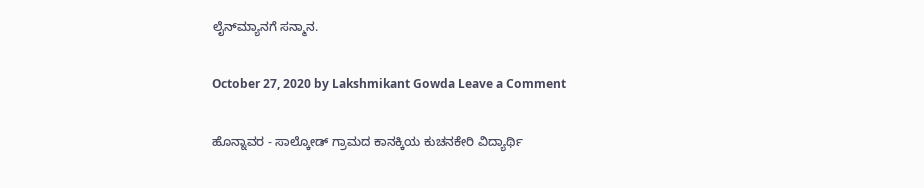ಲೈನ್‍ಮ್ಯಾನಗೆ ಸನ್ಮಾನ.

October 27, 2020 by Lakshmikant Gowda Leave a Comment

ಹೊನ್ನಾವರ - ಸಾಲ್ಕೋಡ್ ಗ್ರಾಮದ ಕಾನಕ್ಕಿಯ ಕುಚನಕೇರಿ ವಿದ್ಯಾರ್ಥಿ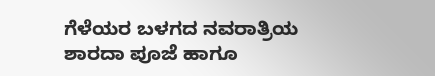ಗೆಳೆಯರ ಬಳಗದ ನವರಾತ್ರಿಯ ಶಾರದಾ ಪೂಜೆ ಹಾಗೂ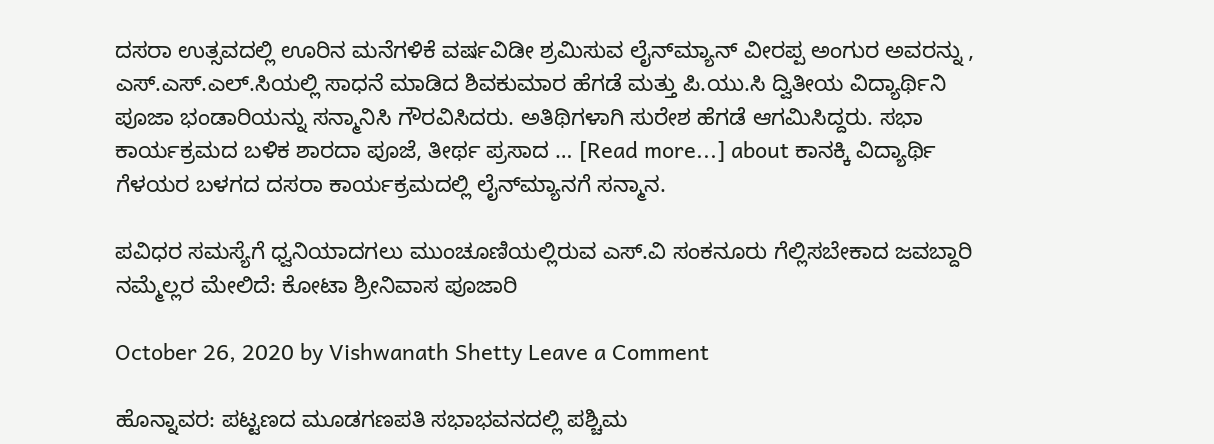ದಸರಾ ಉತ್ಸವದಲ್ಲಿ ಊರಿನ ಮನೆಗಳಿಕೆ ವರ್ಷವಿಡೀ ಶ್ರಮಿಸುವ ಲೈನ್‍ಮ್ಯಾನ್ ವೀರಪ್ಪ ಅಂಗುರ ಅವರನ್ನು , ಎಸ್.ಎಸ್.ಎಲ್.ಸಿಯಲ್ಲಿ ಸಾಧನೆ ಮಾಡಿದ ಶಿವಕುಮಾರ ಹೆಗಡೆ ಮತ್ತು ಪಿ.ಯು.ಸಿ ದ್ವಿತೀಯ ವಿದ್ಯಾರ್ಥಿನಿ ಪೂಜಾ ಭಂಡಾರಿಯನ್ನು ಸನ್ಮಾನಿಸಿ ಗೌರವಿಸಿದರು. ಅತಿಥಿಗಳಾಗಿ ಸುರೇಶ ಹೆಗಡೆ ಆಗಮಿಸಿದ್ದರು. ಸಭಾ ಕಾರ್ಯಕ್ರಮದ ಬಳಿಕ ಶಾರದಾ ಪೂಜೆ, ತೀರ್ಥ ಪ್ರಸಾದ … [Read more...] about ಕಾನಕ್ಕಿ ವಿದ್ಯಾರ್ಥಿ ಗೆಳಯರ ಬಳಗದ ದಸರಾ ಕಾರ್ಯಕ್ರಮದಲ್ಲಿ ಲೈನ್‍ಮ್ಯಾನಗೆ ಸನ್ಮಾನ.

ಪವಿಧರ ಸಮಸ್ಯೆಗೆ ಧ್ವನಿಯಾದಗಲು ಮುಂಚೂಣಿಯಲ್ಲಿರುವ ಎಸ್.ವಿ ಸಂಕನೂರು ಗೆಲ್ಲಿಸಬೇಕಾದ ಜವಬ್ದಾರಿ ನಮ್ಮೆಲ್ಲರ ಮೇಲಿದೆ: ಕೋಟಾ ಶ್ರೀನಿವಾಸ ಪೂಜಾರಿ

October 26, 2020 by Vishwanath Shetty Leave a Comment

ಹೊನ್ನಾವರ: ಪಟ್ಟಣದ ಮೂಡಗಣಪತಿ ಸಭಾಭವನದಲ್ಲಿ ಪಶ್ಚಿಮ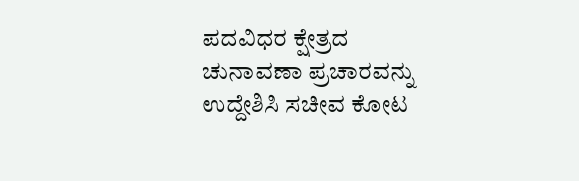ಪದವಿಧರ ಕ್ಷೇತ್ರದ ಚುನಾವಣಾ ಪ್ರಚಾರವನ್ನು ಉದ್ದೇಶಿಸಿ ಸಚೀವ ಕೋಟ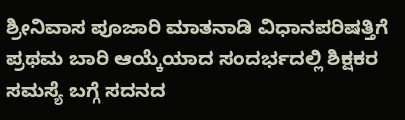ಶ್ರೀನಿವಾಸ ಪೂಜಾರಿ ಮಾತನಾಡಿ ವಿಧಾನಪರಿಷತ್ತಿಗೆ ಪ್ರಥಮ ಬಾರಿ ಆಯ್ಕೆಯಾದ ಸಂದರ್ಭದಲ್ಲಿ ಶಿಕ್ಷಕರ ಸಮಸ್ಯೆ ಬಗ್ಗೆ ಸದನದ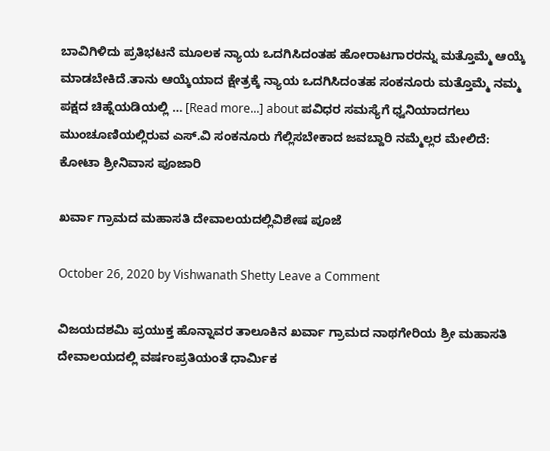ಬಾವಿಗಿಳಿದು ಪ್ರತಿಭಟನೆ ಮೂಲಕ ನ್ಯಾಯ ಒದಗಿಸಿದಂತಹ ಹೋರಾಟಗಾರರನ್ನು ಮತ್ತೊಮ್ಮೆ ಆಯ್ಕೆ ಮಾಡಬೇಕಿದೆ.ತಾನು ಆಯ್ಕೆಯಾದ ಕ್ಷೇತ್ರಕ್ಕೆ ನ್ಯಾಯ ಒದಗಿಸಿದಂತಹ ಸಂಕನೂರು ಮತ್ತೊಮ್ಮೆ ನಮ್ಮ ಪಕ್ಷದ ಚಿಹ್ನೆಯಡಿಯಲ್ಲಿ … [Read more...] about ಪವಿಧರ ಸಮಸ್ಯೆಗೆ ಧ್ವನಿಯಾದಗಲು ಮುಂಚೂಣಿಯಲ್ಲಿರುವ ಎಸ್.ವಿ ಸಂಕನೂರು ಗೆಲ್ಲಿಸಬೇಕಾದ ಜವಬ್ದಾರಿ ನಮ್ಮೆಲ್ಲರ ಮೇಲಿದೆ: ಕೋಟಾ ಶ್ರೀನಿವಾಸ ಪೂಜಾರಿ

ಖರ್ವಾ ಗ್ರಾಮದ ಮಹಾಸತಿ‌ ದೇವಾಲಯದಲ್ಲಿವಿಶೇಷ ಪೂಜೆ

October 26, 2020 by Vishwanath Shetty Leave a Comment

ವಿಜಯದಶಮಿ ಪ್ರಯುಕ್ತ ಹೊನ್ನಾವರ ತಾಲೂಕಿನ ಖರ್ವಾ ಗ್ರಾಮದ ನಾಥಗೇರಿಯ ಶ್ರೀ ಮಹಾಸತಿ‌ ದೇವಾಲಯದಲ್ಲಿ ವರ್ಷಂಪ್ರತಿಯಂತೆ ಧಾರ್ಮಿಕ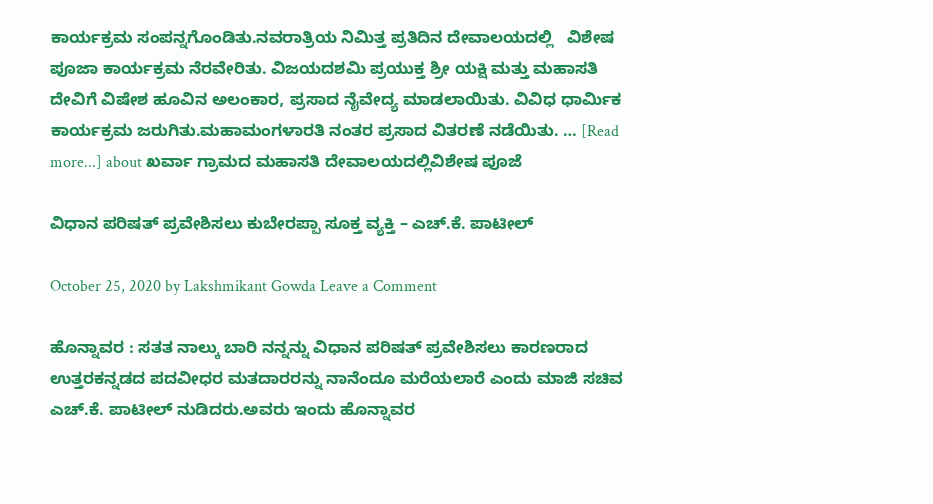ಕಾರ್ಯಕ್ರಮ ಸಂಪನ್ನಗೊಂಡಿತು.ನವರಾತ್ರಿಯ ನಿಮಿತ್ತ ಪ್ರತಿದಿನ ದೇವಾಲಯದಲ್ಲಿ   ವಿಶೇಷ ಪೂಜಾ ಕಾರ್ಯಕ್ರಮ ನೆರವೇರಿತು. ವಿಜಯದಶಮಿ ಪ್ರಯುಕ್ತ ಶ್ರೀ ಯಕ್ಷಿ ಮತ್ತು ಮಹಾಸತಿ ದೇವಿಗೆ ವಿಷೇಶ ಹೂವಿನ ಅಲಂಕಾರ, ಪ್ರಸಾದ ನೈವೇದ್ಯ ಮಾಡಲಾಯಿತು. ವಿವಿಧ ಧಾರ್ಮಿಕ ಕಾರ್ಯಕ್ರಮ ಜರುಗಿತು.ಮಹಾಮಂಗಳಾರತಿ ನಂತರ ಪ್ರಸಾದ ವಿತರಣೆ ನಡೆಯಿತು. … [Read more...] about ಖರ್ವಾ ಗ್ರಾಮದ ಮಹಾಸತಿ‌ ದೇವಾಲಯದಲ್ಲಿವಿಶೇಷ ಪೂಜೆ

ವಿಧಾನ ಪರಿಷತ್ ಪ್ರವೇಶಿಸಲು ಕುಬೇರಪ್ಪಾ ಸೂಕ್ತ ವ್ಯಕ್ತಿ – ಎಚ್.ಕೆ. ಪಾಟೀಲ್

October 25, 2020 by Lakshmikant Gowda Leave a Comment

ಹೊನ್ನಾವರ : ಸತತ ನಾಲ್ಕು ಬಾರಿ ನನ್ನನ್ನು ವಿಧಾನ ಪರಿಷತ್ ಪ್ರವೇಶಿಸಲು ಕಾರಣರಾದ ಉತ್ತರಕನ್ನಡದ ಪದವೀಧರ ಮತದಾರರನ್ನು ನಾನೆಂದೂ ಮರೆಯಲಾರೆ ಎಂದು ಮಾಜಿ ಸಚಿವ ಎಚ್.ಕೆ. ಪಾಟೀಲ್ ನುಡಿದರು.ಅವರು ಇಂದು ಹೊನ್ನಾವರ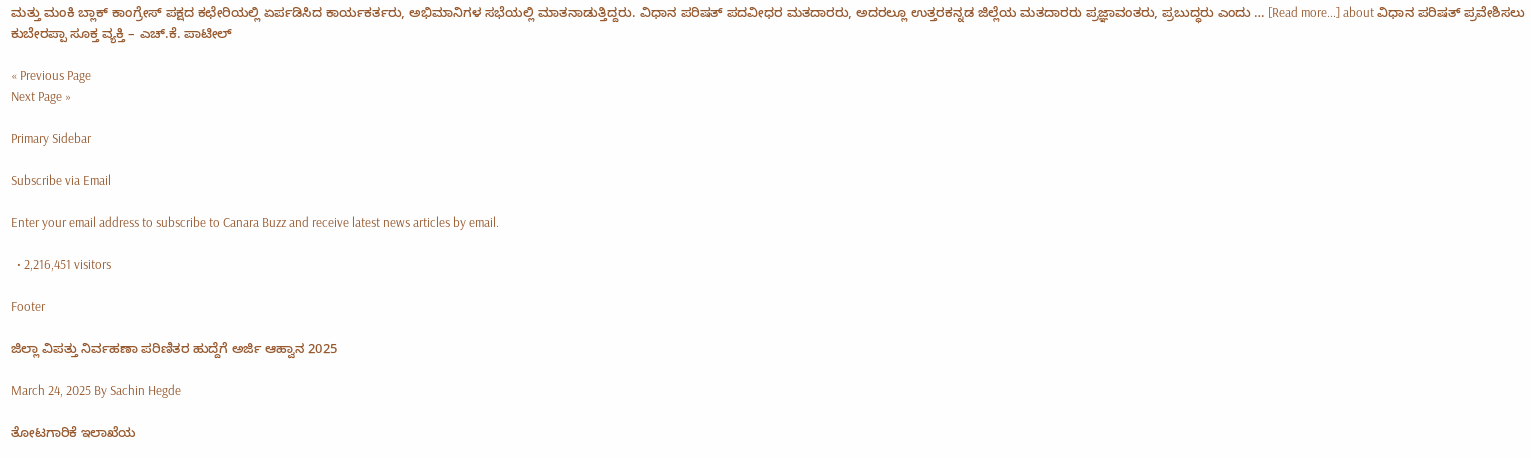ಮತ್ತು ಮಂಕಿ ಬ್ಲಾಕ್ ಕಾಂಗ್ರೇಸ್ ಪಕ್ಷದ ಕಛೇರಿಯಲ್ಲಿ ಏರ್ಪಡಿಸಿದ ಕಾರ್ಯಕರ್ತರು, ಅಭಿಮಾನಿಗಳ ಸಭೆಯಲ್ಲಿ ಮಾತನಾಡುತ್ತಿದ್ದರು. ವಿಧಾನ ಪರಿಷತ್ ಪದವೀಧರ ಮತದಾರರು, ಅದರಲ್ಲೂ ಉತ್ತರಕನ್ನಡ ಜಿಲ್ಲೆಯ ಮತದಾರರು ಪ್ರಜ್ಞಾವಂತರು, ಪ್ರಬುದ್ಧರು ಎಂದು … [Read more...] about ವಿಧಾನ ಪರಿಷತ್ ಪ್ರವೇಶಿಸಲು ಕುಬೇರಪ್ಪಾ ಸೂಕ್ತ ವ್ಯಕ್ತಿ – ಎಚ್.ಕೆ. ಪಾಟೀಲ್

« Previous Page
Next Page »

Primary Sidebar

Subscribe via Email

Enter your email address to subscribe to Canara Buzz and receive latest news articles by email.

  • 2,216,451 visitors

Footer

ಜಿಲ್ಲಾ ವಿಪತ್ತು ನಿರ್ವಹಣಾ ಪರಿಣಿತರ ಹುದ್ದೆಗೆ ಅರ್ಜಿ ಆಹ್ವಾನ 2025

March 24, 2025 By Sachin Hegde

ತೋಟಗಾರಿಕೆ ಇಲಾಖೆಯ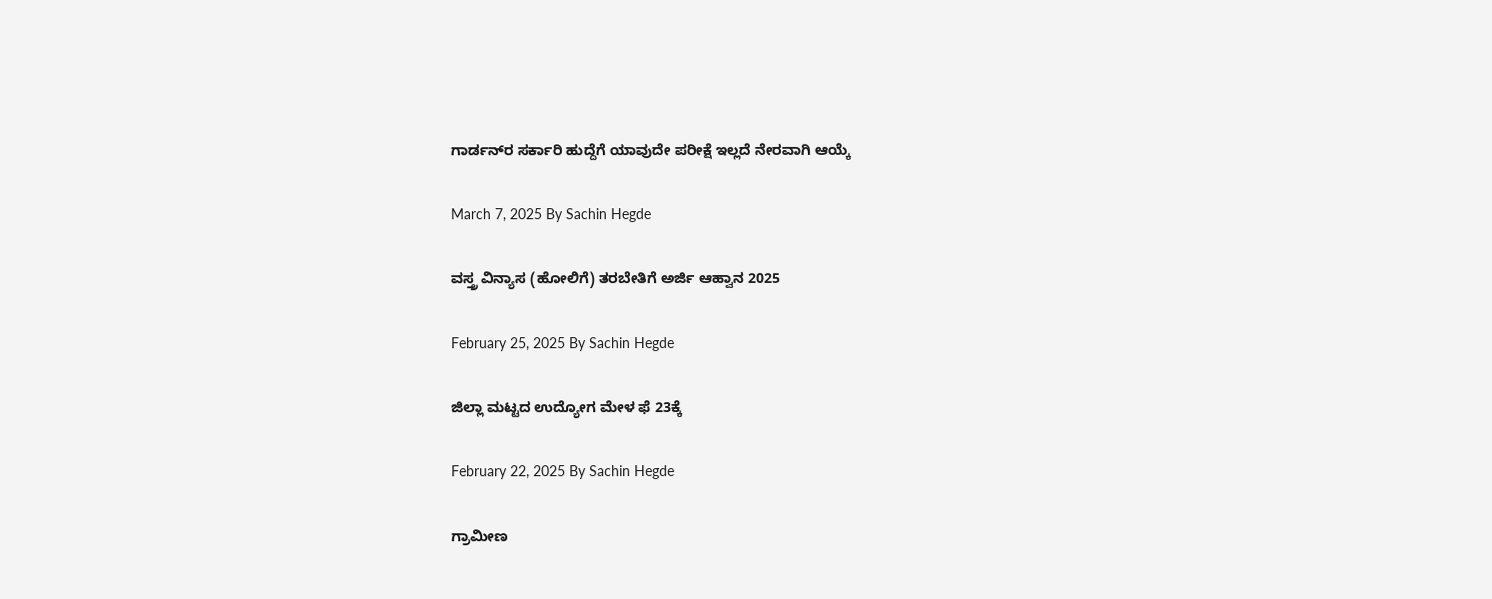ಗಾರ್ಡನ್‌ರ ಸರ್ಕಾರಿ ಹುದ್ದೆಗೆ ಯಾವುದೇ ಪರೀಕ್ಷೆ ಇಲ್ಲದೆ ನೇರವಾಗಿ ಆಯ್ಕೆ

March 7, 2025 By Sachin Hegde

ವಸ್ತ್ರ ವಿನ್ಯಾಸ (ಹೋಲಿಗೆ) ತರಬೇತಿಗೆ ಅರ್ಜಿ ಆಹ್ವಾನ 2025

February 25, 2025 By Sachin Hegde

ಜಿಲ್ಲಾ ಮಟ್ಟದ ಉದ್ಯೋಗ ಮೇಳ ಫೆ 23ಕ್ಕೆ

February 22, 2025 By Sachin Hegde

ಗ್ರಾಮೀಣ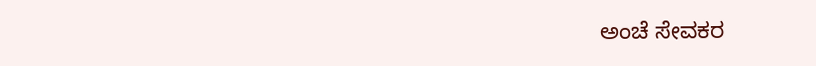ಅಂಚೆ ಸೇವಕರ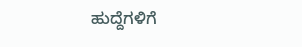ಹುದ್ದೆಗಳಿಗೆ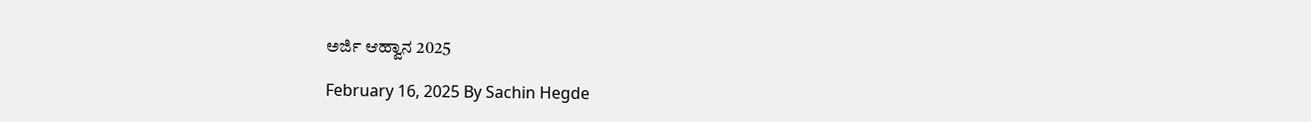ಅರ್ಜಿ ಆಹ್ವಾನ 2025

February 16, 2025 By Sachin Hegde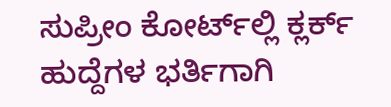ಸುಪ್ರೀಂ ಕೋರ್ಟ್‌ಲ್ಲಿ ಕ್ಲರ್ಕ್ ಹುದ್ದೆಗಳ ಭರ್ತಿಗಾಗಿ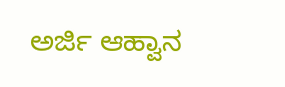ಅರ್ಜಿ ಆಹ್ವಾನ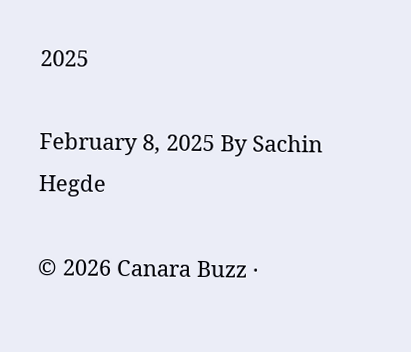2025

February 8, 2025 By Sachin Hegde

© 2026 Canara Buzz ·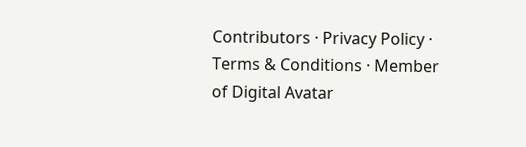Contributors · Privacy Policy · Terms & Conditions · Member of Digital Avatar